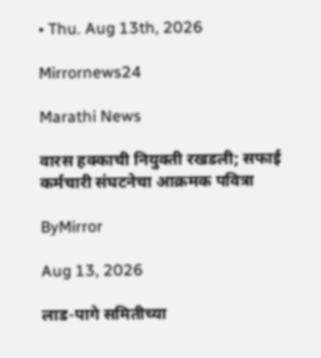• Thu. Aug 13th, 2026

Mirrornews24

Marathi News

वारस हक्काची नियुक्ती रखडली; सफाई कर्मचारी संघटनेचा आक्रमक पवित्रा

ByMirror

Aug 13, 2026

लाड-पागे समितीच्या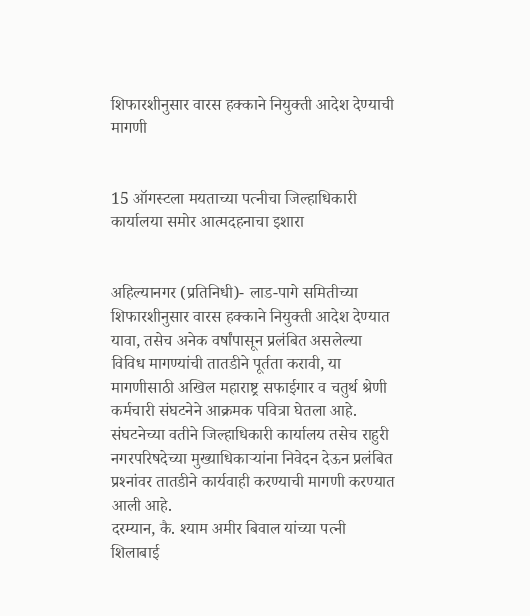शिफारशीनुसार वारस हक्काने नियुक्ती आदेश देण्याची मागणी


15 ऑगस्टला मयताच्या पत्नीचा जिल्हाधिकारी कार्यालया समोर आत्मदहनाचा इशारा


अहिल्यानगर (प्रतिनिधी)- लाड-पागे समितीच्या शिफारशीनुसार वारस हक्काने नियुक्ती आदेश देण्यात यावा, तसेच अनेक वर्षांपासून प्रलंबित असलेल्या विविध मागण्यांची तातडीने पूर्तता करावी, या मागणीसाठी अखिल महाराष्ट्र सफाईगार व चतुर्थ श्रेणी कर्मचारी संघटनेने आक्रमक पवित्रा घेतला आहे. संघटनेच्या वतीने जिल्हाधिकारी कार्यालय तसेच राहुरी नगरपरिषदेच्या मुख्याधिकाऱ्यांना निवेदन देऊन प्रलंबित प्रश्‍नांवर तातडीने कार्यवाही करण्याची मागणी करण्यात आली आहे.
दरम्यान, कै. श्‍याम अमीर बिवाल यांच्या पत्नी शिलाबाई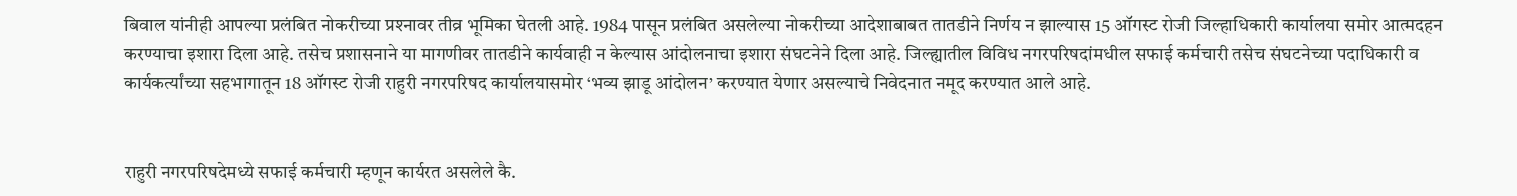बिवाल यांनीही आपल्या प्रलंबित नोकरीच्या प्रश्‍नावर तीव्र भूमिका घेतली आहे. 1984 पासून प्रलंबित असलेल्या नोकरीच्या आदेशाबाबत तातडीने निर्णय न झाल्यास 15 ऑगस्ट रोजी जिल्हाधिकारी कार्यालया समोर आत्मदहन करण्याचा इशारा दिला आहे. तसेच प्रशासनाने या मागणीवर तातडीने कार्यवाही न केल्यास आंदोलनाचा इशारा संघटनेने दिला आहे. जिल्ह्यातील विविध नगरपरिषदांमधील सफाई कर्मचारी तसेच संघटनेच्या पदाधिकारी व कार्यकर्त्यांच्या सहभागातून 18 ऑगस्ट रोजी राहुरी नगरपरिषद कार्यालयासमोर ‘भव्य झाडू आंदोलन’ करण्यात येणार असल्याचे निवेदनात नमूद करण्यात आले आहे.


राहुरी नगरपरिषदेमध्ये सफाई कर्मचारी म्हणून कार्यरत असलेले कै.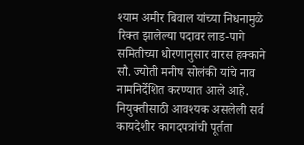श्‍याम अमीर बिवाल यांच्या निधनामुळे रिक्त झालेल्या पदावर लाड-पागे समितीच्या धोरणानुसार वारस हक्काने सौ. ज्योती मनीष सोलंकी यांचे नाव नामनिर्देशित करण्यात आले आहे. नियुक्तीसाठी आवश्‍यक असलेली सर्व कायदेशीर कागदपत्रांची पूर्तता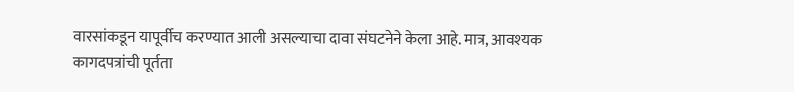वारसांकडून यापूर्वीच करण्यात आली असल्याचा दावा संघटनेने केला आहे. मात्र, आवश्‍यक कागदपत्रांची पूर्तता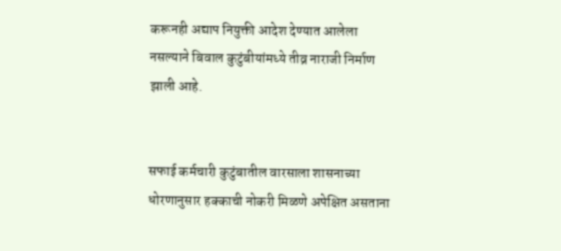करूनही अद्याप नियुक्ती आदेश देण्यात आलेला नसल्याने बिवाल कुटुंबीयांमध्ये तीव्र नाराजी निर्माण झाली आहे.


सफाई कर्मचारी कुटुंबातील वारसाला शासनाच्या धोरणानुसार हक्काची नोकरी मिळणे अपेक्षित असताना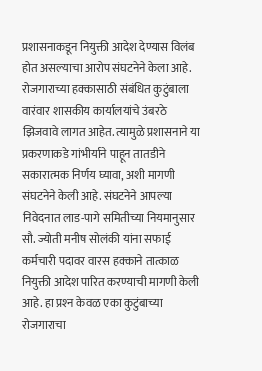प्रशासनाकडून नियुक्ती आदेश देण्यास विलंब होत असल्याचा आरोप संघटनेने केला आहे. रोजगाराच्या हक्कासाठी संबंधित कुटुंबाला वारंवार शासकीय कार्यालयांचे उंबरठे झिजवावे लागत आहेत. त्यामुळे प्रशासनाने या प्रकरणाकडे गांभीर्याने पाहून तातडीने सकारात्मक निर्णय घ्यावा, अशी मागणी संघटनेने केली आहे. संघटनेने आपल्या निवेदनात लाड-पागे समितीच्या नियमानुसार सौ. ज्योती मनीष सोलंकी यांना सफाई कर्मचारी पदावर वारस हक्काने तात्काळ नियुक्ती आदेश पारित करण्याची मागणी केली आहे. हा प्रश्‍न केवळ एका कुटुंबाच्या रोजगाराचा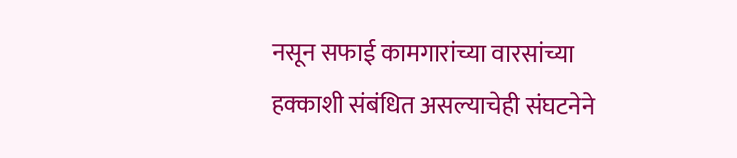नसून सफाई कामगारांच्या वारसांच्या हक्काशी संबंधित असल्याचेही संघटनेने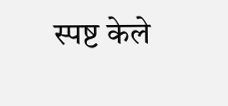स्पष्ट केले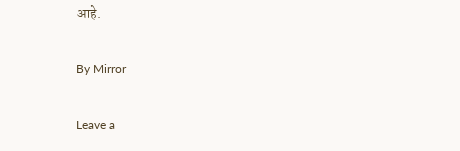आहे.

By Mirror

Leave a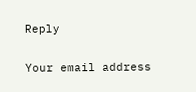Reply

Your email address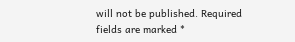will not be published. Required fields are marked *